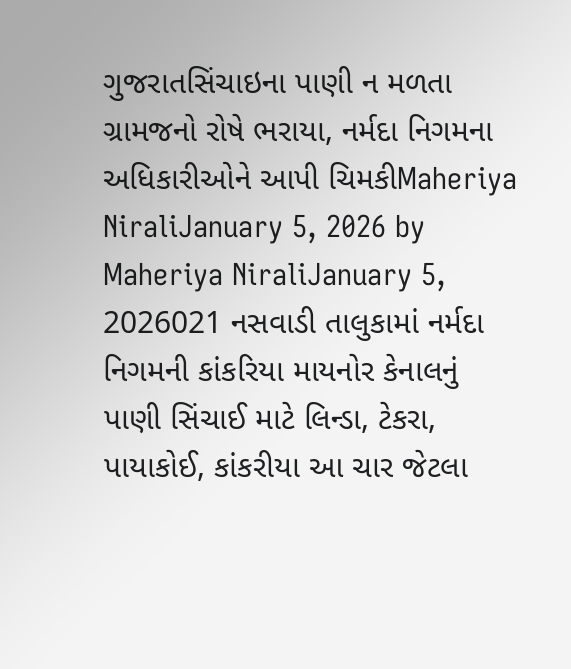ગુજરાતસિંચાઇના પાણી ન મળતા ગ્રામજનો રોષે ભરાયા, નર્મદા નિગમના અધિકારીઓને આપી ચિમકીMaheriya NiraliJanuary 5, 2026 by Maheriya NiraliJanuary 5, 2026021 નસવાડી તાલુકામાં નર્મદા નિગમની કાંકરિયા માયનોર કેનાલનું પાણી સિંચાઈ માટે લિન્ડા, ટેકરા, પાયાકોઈ, કાંકરીયા આ ચાર જેટલા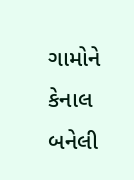ગામોને કેનાલ બનેલી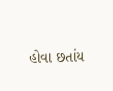હોવા છતાંય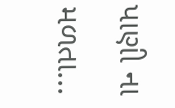પાણી ના મળતા...